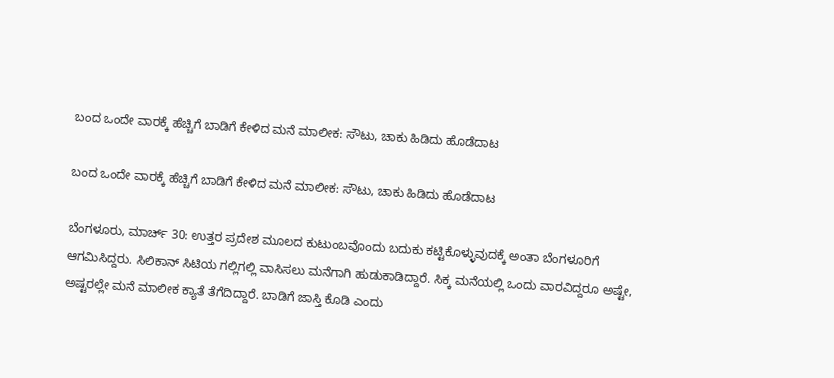ಬಂದ ಒಂದೇ ವಾರಕ್ಕೆ ಹೆಚ್ಚಿಗೆ ಬಾಡಿಗೆ ಕೇಳಿದ ಮನೆ ಮಾಲೀಕ: ಸೌಟು, ಚಾಕು ಹಿಡಿದು ಹೊಡೆದಾಟ

ಬಂದ ಒಂದೇ ವಾರಕ್ಕೆ ಹೆಚ್ಚಿಗೆ ಬಾಡಿಗೆ ಕೇಳಿದ ಮನೆ ಮಾಲೀಕ: ಸೌಟು, ಚಾಕು ಹಿಡಿದು ಹೊಡೆದಾಟ

ಬೆಂಗಳೂರು, ಮಾರ್ಚ್ 30: ಉತ್ತರ ಪ್ರದೇಶ ಮೂಲದ ಕುಟುಂಬವೊಂದು ಬದುಕು ಕಟ್ಟಿಕೊಳ್ಳುವುದಕ್ಕೆ ಅಂತಾ ಬೆಂಗಳೂರಿಗೆ ಆಗಮಿಸಿದ್ದರು. ಸಿಲಿಕಾನ್ ಸಿಟಿಯ ಗಲ್ಲಿಗಲ್ಲಿ ವಾಸಿಸಲು ಮನೆಗಾಗಿ ಹುಡುಕಾಡಿದ್ದಾರೆ. ಸಿಕ್ಕ ಮನೆಯಲ್ಲಿ ಒಂದು ವಾರವಿದ್ದರೂ ಅಷ್ಟೇ, ಅಷ್ಟರಲ್ಲೇ ಮನೆ ಮಾಲೀಕ ಕ್ಯಾತೆ ತೆಗೆದಿದ್ದಾರೆ. ಬಾಡಿಗೆ ಜಾಸ್ತಿ ಕೊಡಿ ಎಂದು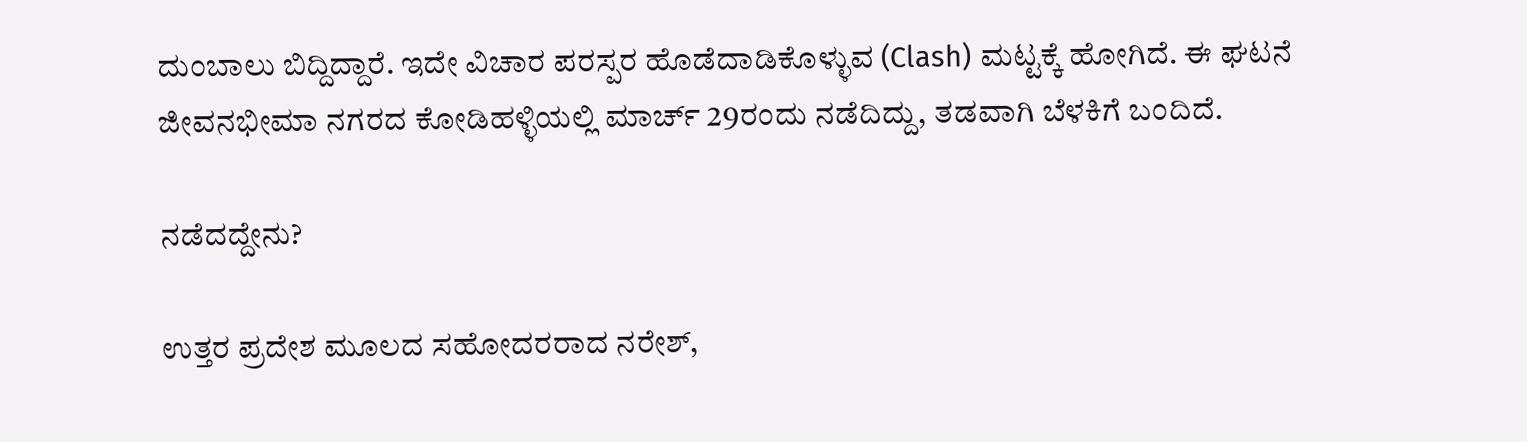ದುಂಬಾಲು ಬಿದ್ದಿದ್ದಾರೆ. ಇದೇ ವಿಚಾರ ಪರಸ್ಪರ ಹೊಡೆದಾಡಿಕೊಳ್ಳುವ (Clash) ಮಟ್ಟಕ್ಕೆ ಹೋಗಿದೆ. ಈ ಘಟನೆ ಜೀವನಭೀಮಾ ನಗರದ ಕೋಡಿಹಳ್ಳಿಯಲ್ಲಿ ಮಾರ್ಚ್ 29ರಂದು ನಡೆದಿದ್ದು, ತಡವಾಗಿ ಬೆಳಕಿಗೆ ಬಂದಿದೆ.

ನಡೆದದ್ದೇನು?

ಉತ್ತರ ಪ್ರದೇಶ ಮೂಲದ ಸಹೋದರರಾದ ನರೇಶ್,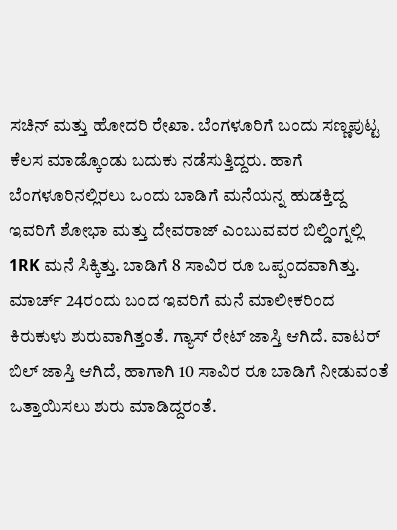ಸಚಿನ್ ಮತ್ತು ಹೋದರಿ ರೇಖಾ. ಬೆಂಗಳೂರಿಗೆ ಬಂದು ಸಣ್ಣಪುಟ್ಟ ಕೆಲಸ ಮಾಡ್ಕೊಂಡು ಬದುಕು ನಡೆಸುತ್ತಿದ್ದರು. ಹಾಗೆ ಬೆಂಗಳೂರಿನಲ್ಲಿರಲು ಒಂದು ಬಾಡಿಗೆ ಮನೆಯನ್ನ ಹುಡಕ್ತಿದ್ದ ಇವರಿಗೆ ಶೋಭಾ ಮತ್ತು ದೇವರಾಜ್ ಎಂಬುವವರ ಬಿಲ್ಡಿಂಗ್ನಲ್ಲಿ 1RK ಮನೆ ಸಿಕ್ಕಿತ್ತು. ಬಾಡಿಗೆ 8 ಸಾವಿರ ರೂ ಒಪ್ಪಂದವಾಗಿತ್ತು. ಮಾರ್ಚ್ 24ರಂದು ಬಂದ ಇವರಿಗೆ ಮನೆ ಮಾಲೀಕರಿಂದ ಕಿರುಕುಳು ಶುರುವಾಗಿತ್ತಂತೆ. ಗ್ಯಾಸ್ ರೇಟ್ ಜಾಸ್ತಿ ಆಗಿದೆ. ವಾಟರ್ ಬಿಲ್ ಜಾಸ್ತಿ ಆಗಿದೆ, ಹಾಗಾಗಿ 10 ಸಾವಿರ ರೂ ಬಾಡಿಗೆ ನೀಡುವಂತೆ ಒತ್ತಾಯಿಸಲು ಶುರು ಮಾಡಿದ್ದರಂತೆ.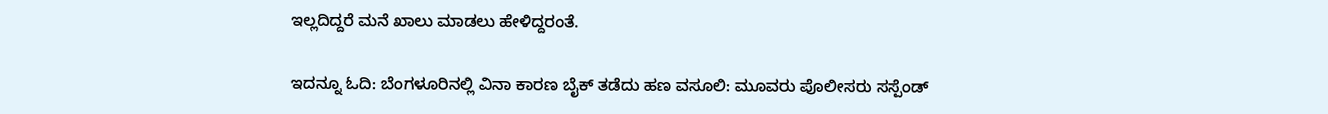ಇಲ್ಲದಿದ್ದರೆ ಮನೆ ಖಾಲು ಮಾಡಲು ಹೇಳಿದ್ದರಂತೆ.

ಇದನ್ನೂ ಓದಿ: ಬೆಂಗಳೂರಿನಲ್ಲಿ ವಿನಾ ಕಾರಣ ಬೈಕ್ ತಡೆದು ಹಣ ವಸೂಲಿ: ಮೂವರು ಪೊಲೀಸರು ಸಸ್ಪೆಂಡ್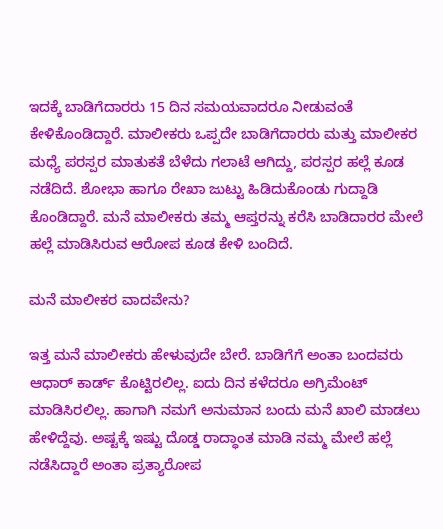ಇದಕ್ಕೆ ಬಾಡಿಗೆದಾರರು 15 ದಿನ ಸಮಯವಾದರೂ ನೀಡುವಂತೆ ಕೇಳಿಕೊಂಡಿದ್ದಾರೆ. ಮಾಲೀಕರು ಒಪ್ಪದೇ ಬಾಡಿಗೆದಾರರು ಮತ್ತು ಮಾಲೀಕರ ಮಧ್ಯೆ ಪರಸ್ಪರ ಮಾತುಕತೆ ಬೆಳೆದು ಗಲಾಟೆ ಆಗಿದ್ದು, ಪರಸ್ಪರ ಹಲ್ಲೆ ಕೂಡ ನಡೆದಿದೆ. ಶೋಭಾ ಹಾಗೂ ರೇಖಾ ಜುಟ್ಟು ಹಿಡಿದುಕೊಂಡು ಗುದ್ದಾಡಿ ಕೊಂಡಿದ್ದಾರೆ. ಮನೆ ಮಾಲೀಕರು ತಮ್ಮ ಆಪ್ತರನ್ನು ಕರೆಸಿ ಬಾಡಿದಾರರ ಮೇಲೆ ಹಲ್ಲೆ ಮಾಡಿಸಿರುವ ಆರೋಪ ಕೂಡ ಕೇಳಿ ಬಂದಿದೆ.

ಮನೆ ಮಾಲೀಕರ ವಾದವೇನು?

ಇತ್ತ ಮನೆ ಮಾಲೀಕರು ಹೇಳುವುದೇ ಬೇರೆ. ಬಾಡಿಗೆಗೆ ಅಂತಾ ಬಂದವರು ಆಧಾರ್ ಕಾರ್ಡ್ ಕೊಟ್ಟಿರಲಿಲ್ಲ. ಐದು ದಿನ ಕಳೆದರೂ ಅಗ್ರಿಮೆಂಟ್ ಮಾಡಿಸಿರಲಿಲ್ಲ. ಹಾಗಾಗಿ ನಮಗೆ ಅನುಮಾನ ಬಂದು ಮನೆ ಖಾಲಿ ಮಾಡಲು ಹೇಳಿದ್ದೆವು. ಅಷ್ಟಕ್ಕೆ ಇಷ್ಟು ದೊಡ್ಡ ರಾದ್ಧಾಂತ ಮಾಡಿ ನಮ್ಮ ಮೇಲೆ ಹಲ್ಲೆ ನಡೆಸಿದ್ದಾರೆ ಅಂತಾ ಪ್ರತ್ಯಾರೋಪ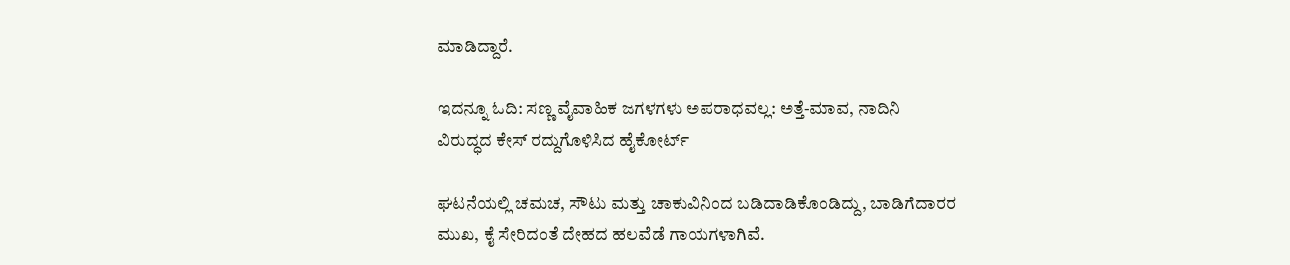ಮಾಡಿದ್ದಾರೆ.

ಇದನ್ನೂ ಓದಿ: ಸಣ್ಣ ವೈವಾಹಿಕ ಜಗಳಗಳು ಅಪರಾಧವಲ್ಲ: ಅತ್ತೆ-ಮಾವ, ನಾದಿನಿ ವಿರುದ್ಧದ ಕೇಸ್ ರದ್ದುಗೊಳಿಸಿದ ಹೈಕೋರ್ಟ್

ಘಟನೆಯಲ್ಲಿ ಚಮಚ, ಸೌಟು ಮತ್ತು ಚಾಕುವಿನಿಂದ ಬಡಿದಾಡಿಕೊಂಡಿದ್ದು, ಬಾಡಿಗೆದಾರರ ಮುಖ, ಕೈ ಸೇರಿದಂತೆ ದೇಹದ ಹಲವೆಡೆ ಗಾಯಗಳಾಗಿವೆ.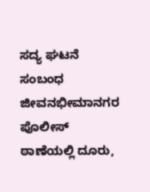ಸದ್ಯ ಘಟನೆ ಸಂಬಂಧ ಜೀವನಭೀಮಾನಗರ ಪೊಲೀಸ್ ಠಾಣೆಯಲ್ಲಿ ದೂರು,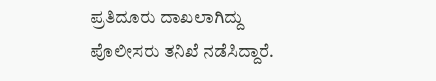ಪ್ರತಿದೂರು ದಾಖಲಾಗಿದ್ದು ಪೊಲೀಸರು ತನಿಖೆ ನಡೆಸಿದ್ದಾರೆ.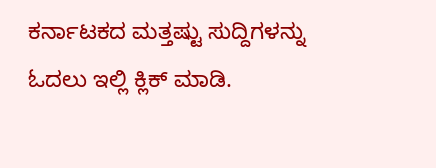ಕರ್ನಾಟಕದ ಮತ್ತಷ್ಟು ಸುದ್ದಿಗಳನ್ನು ಓದಲು ಇಲ್ಲಿ ಕ್ಲಿಕ್ ಮಾಡಿ.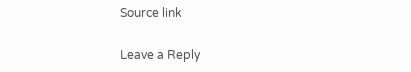Source link

Leave a Reply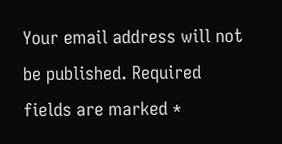Your email address will not be published. Required fields are marked *